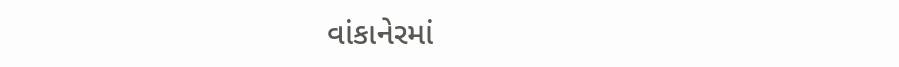વાંકાનેરમાં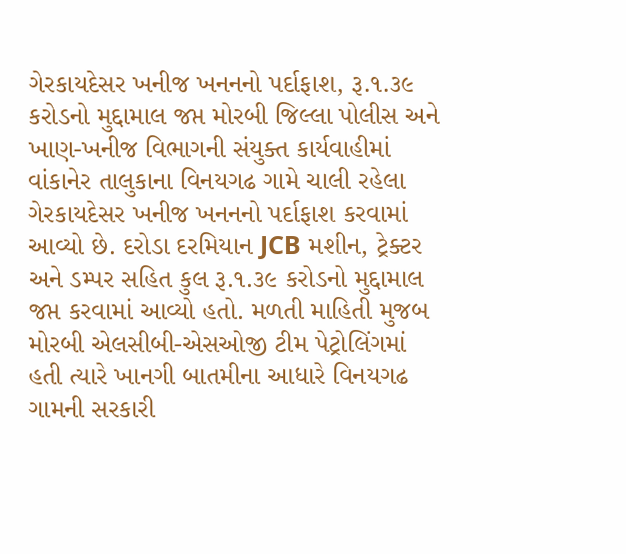ગેરકાયદેસર ખનીજ ખનનનો પર્દાફાશ, રૂ.૧.૩૯ કરોડનો મુદ્દામાલ જપ્ત મોરબી જિલ્લા પોલીસ અને ખાણ-ખનીજ વિભાગની સંયુક્ત કાર્યવાહીમાં વાંકાનેર તાલુકાના વિનયગઢ ગામે ચાલી રહેલા ગેરકાયદેસર ખનીજ ખનનનો પર્દાફાશ કરવામાં આવ્યો છે. દરોડા દરમિયાન JCB મશીન, ટ્રેક્ટર અને ડમ્પર સહિત કુલ રૂ.૧.૩૯ કરોડનો મુદ્દામાલ જપ્ત કરવામાં આવ્યો હતો. મળતી માહિતી મુજબ મોરબી એલસીબી-એસઓજી ટીમ પેટ્રોલિંગમાં હતી ત્યારે ખાનગી બાતમીના આધારે વિનયગઢ ગામની સરકારી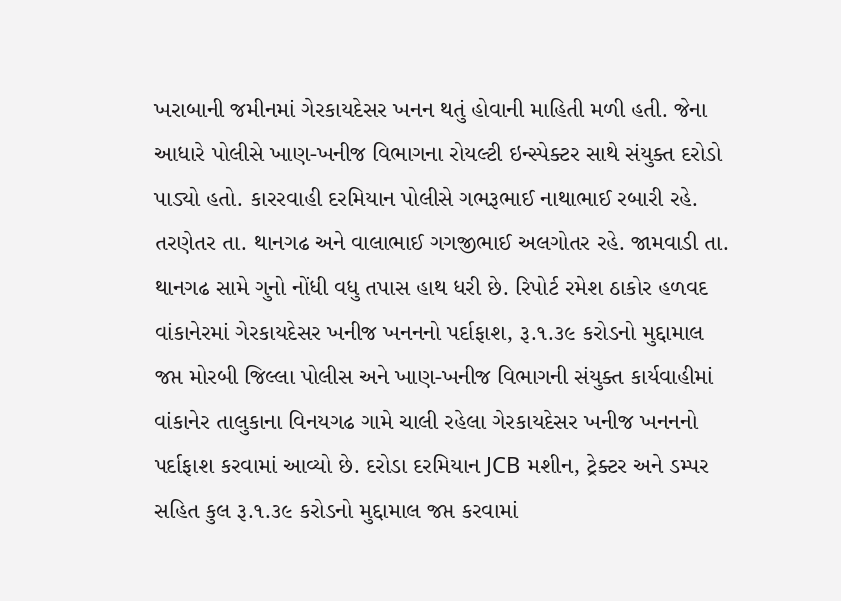ખરાબાની જમીનમાં ગેરકાયદેસર ખનન થતું હોવાની માહિતી મળી હતી. જેના આધારે પોલીસે ખાણ-ખનીજ વિભાગના રોયલ્ટી ઇન્સ્પેક્ટર સાથે સંયુક્ત દરોડો પાડ્યો હતો. કારરવાહી દરમિયાન પોલીસે ગભરૂભાઈ નાથાભાઈ રબારી રહે. તરણેતર તા. થાનગઢ અને વાલાભાઈ ગગજીભાઈ અલગોતર રહે. જામવાડી તા. થાનગઢ સામે ગુનો નોંધી વધુ તપાસ હાથ ધરી છે. રિપોર્ટ રમેશ ઠાકોર હળવદ
વાંકાનેરમાં ગેરકાયદેસર ખનીજ ખનનનો પર્દાફાશ, રૂ.૧.૩૯ કરોડનો મુદ્દામાલ જપ્ત મોરબી જિલ્લા પોલીસ અને ખાણ-ખનીજ વિભાગની સંયુક્ત કાર્યવાહીમાં વાંકાનેર તાલુકાના વિનયગઢ ગામે ચાલી રહેલા ગેરકાયદેસર ખનીજ ખનનનો પર્દાફાશ કરવામાં આવ્યો છે. દરોડા દરમિયાન JCB મશીન, ટ્રેક્ટર અને ડમ્પર સહિત કુલ રૂ.૧.૩૯ કરોડનો મુદ્દામાલ જપ્ત કરવામાં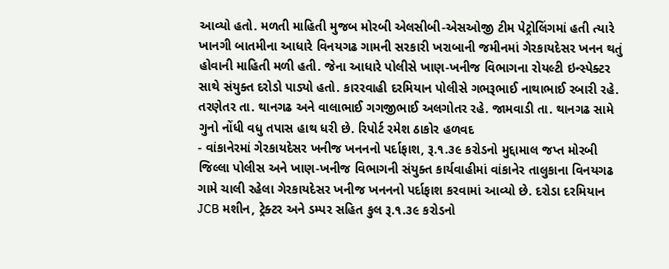આવ્યો હતો. મળતી માહિતી મુજબ મોરબી એલસીબી-એસઓજી ટીમ પેટ્રોલિંગમાં હતી ત્યારે ખાનગી બાતમીના આધારે વિનયગઢ ગામની સરકારી ખરાબાની જમીનમાં ગેરકાયદેસર ખનન થતું હોવાની માહિતી મળી હતી. જેના આધારે પોલીસે ખાણ-ખનીજ વિભાગના રોયલ્ટી ઇન્સ્પેક્ટર સાથે સંયુક્ત દરોડો પાડ્યો હતો. કારરવાહી દરમિયાન પોલીસે ગભરૂભાઈ નાથાભાઈ રબારી રહે. તરણેતર તા. થાનગઢ અને વાલાભાઈ ગગજીભાઈ અલગોતર રહે. જામવાડી તા. થાનગઢ સામે ગુનો નોંધી વધુ તપાસ હાથ ધરી છે. રિપોર્ટ રમેશ ઠાકોર હળવદ
- વાંકાનેરમાં ગેરકાયદેસર ખનીજ ખનનનો પર્દાફાશ, રૂ.૧.૩૯ કરોડનો મુદ્દામાલ જપ્ત મોરબી જિલ્લા પોલીસ અને ખાણ-ખનીજ વિભાગની સંયુક્ત કાર્યવાહીમાં વાંકાનેર તાલુકાના વિનયગઢ ગામે ચાલી રહેલા ગેરકાયદેસર ખનીજ ખનનનો પર્દાફાશ કરવામાં આવ્યો છે. દરોડા દરમિયાન JCB મશીન, ટ્રેક્ટર અને ડમ્પર સહિત કુલ રૂ.૧.૩૯ કરોડનો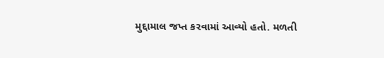મુદ્દામાલ જપ્ત કરવામાં આવ્યો હતો. મળતી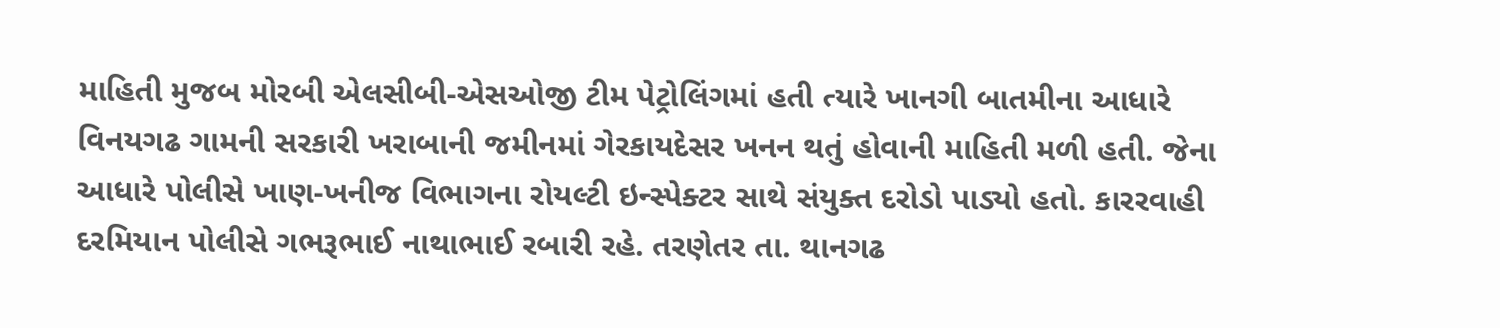માહિતી મુજબ મોરબી એલસીબી-એસઓજી ટીમ પેટ્રોલિંગમાં હતી ત્યારે ખાનગી બાતમીના આધારે વિનયગઢ ગામની સરકારી ખરાબાની જમીનમાં ગેરકાયદેસર ખનન થતું હોવાની માહિતી મળી હતી. જેના આધારે પોલીસે ખાણ-ખનીજ વિભાગના રોયલ્ટી ઇન્સ્પેક્ટર સાથે સંયુક્ત દરોડો પાડ્યો હતો. કારરવાહી દરમિયાન પોલીસે ગભરૂભાઈ નાથાભાઈ રબારી રહે. તરણેતર તા. થાનગઢ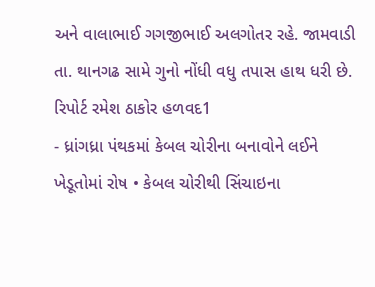અને વાલાભાઈ ગગજીભાઈ અલગોતર રહે. જામવાડી તા. થાનગઢ સામે ગુનો નોંધી વધુ તપાસ હાથ ધરી છે. રિપોર્ટ રમેશ ઠાકોર હળવદ1
- ધ્રાંગધ્રા પંથકમાં કેબલ ચોરીના બનાવોને લઈને ખેડૂતોમાં રોષ • કેબલ ચોરીથી સિંચાઇના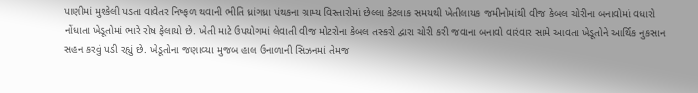પાણીમાં મુશ્કેલી પડતા વાવેતર નિષ્ફળ થવાની ભીતિ ધ્રાંગધ્રા પંથકના ગ્રામ્ય વિસ્તારોમાં છેલ્લા કેટલાક સમયથી ખેતીલાયક જમીનોમાંથી વીજ કેબલ ચોરીના બનાવોમાં વધારો નોંધાતા ખેડૂતોમાં ભારે રોષ ફેલાયો છે. ખેતી માટે ઉપયોગમાં લેવાતી વીજ મોટરોના કેબલ તસ્કરો દ્વારા ચોરી કરી જવાના બનાવો વારંવાર સામે આવતા ખેડૂતોને આર્થિક નુકસાન સહન કરવું પડી રહ્યું છે. ખેડૂતોના જણાવ્યા મુજબ હાલ ઉનાળાની સિઝનમાં તેમજ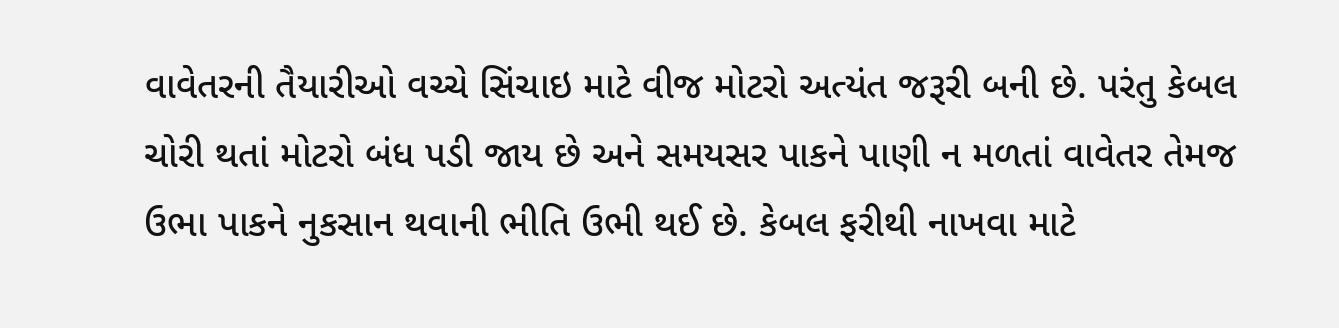વાવેતરની તૈયારીઓ વચ્ચે સિંચાઇ માટે વીજ મોટરો અત્યંત જરૂરી બની છે. પરંતુ કેબલ ચોરી થતાં મોટરો બંધ પડી જાય છે અને સમયસર પાકને પાણી ન મળતાં વાવેતર તેમજ ઉભા પાકને નુકસાન થવાની ભીતિ ઉભી થઈ છે. કેબલ ફરીથી નાખવા માટે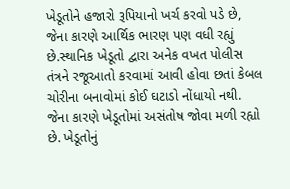ખેડૂતોને હજારો રૂપિયાનો ખર્ચ કરવો પડે છે, જેના કારણે આર્થિક ભારણ પણ વધી રહ્યું છે.સ્થાનિક ખેડૂતો દ્વારા અનેક વખત પોલીસ તંત્રને રજૂઆતો કરવામાં આવી હોવા છતાં કેબલ ચોરીના બનાવોમાં કોઈ ઘટાડો નોંધાયો નથી. જેના કારણે ખેડૂતોમાં અસંતોષ જોવા મળી રહ્યો છે. ખેડૂતોનું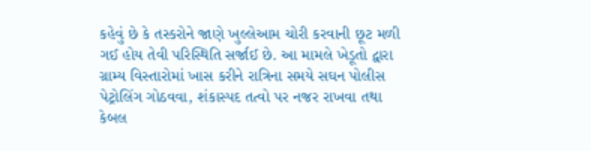કહેવું છે કે તસ્કરોને જાણે ખુલ્લેઆમ ચોરી કરવાની છૂટ મળી ગઈ હોય તેવી પરિસ્થિતિ સર્જાઈ છે. આ મામલે ખેડૂતો દ્વારા ગ્રામ્ય વિસ્તારોમાં ખાસ કરીને રાત્રિના સમયે સઘન પોલીસ પેટ્રોલિંગ ગોઠવવા, શંકાસ્પદ તત્વો પર નજર રાખવા તથા કેબલ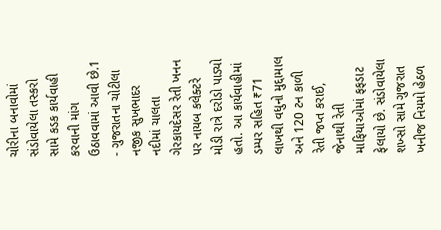ચોરીના બનાવોમાં સંડોવાયેલા તસ્કરો સામે કડક કાર્યવાહી કરવાની માંગ ઉઠાવવામાં આવી છે.1
- ગુજરાતના ચોટીલા નજીક સુખભાદર નદીમાં ચાલતા ગેરકાયદેસર રેતી ખનન પર નાયબ કલેક્ટરે મોડી રાત્રે દરોડો પાડ્યો હતો. આ કાર્યવાહીમાં ડમ્પર સહિત ₹71 લાખથી વધુનો મુદ્દામાલ અને 120 ટન કાળી રેતી જપ્ત કરાઈ, જેનાથી રેતી માફિયાઓમાં ફફડાટ ફેલાયો છે. સંડોવાયેલા શખ્સો સામે ગુજરાત ખનીજ નિયમો હેઠળ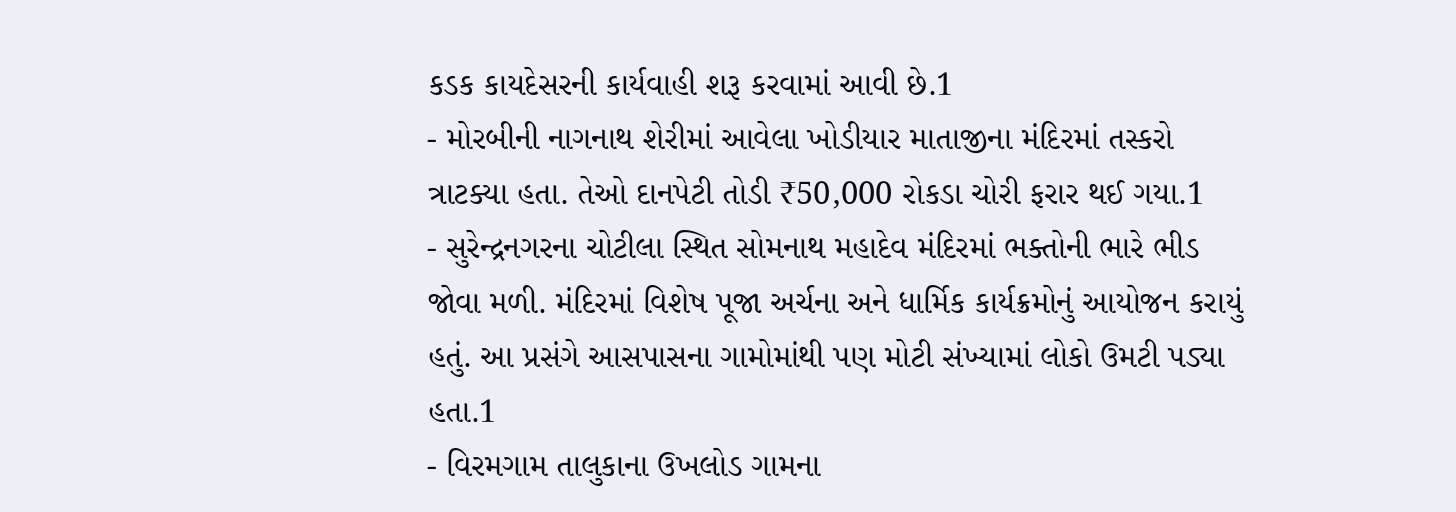કડક કાયદેસરની કાર્યવાહી શરૂ કરવામાં આવી છે.1
- મોરબીની નાગનાથ શેરીમાં આવેલા ખોડીયાર માતાજીના મંદિરમાં તસ્કરો ત્રાટક્યા હતા. તેઓ દાનપેટી તોડી ₹50,000 રોકડા ચોરી ફરાર થઈ ગયા.1
- સુરેન્દ્રનગરના ચોટીલા સ્થિત સોમનાથ મહાદેવ મંદિરમાં ભક્તોની ભારે ભીડ જોવા મળી. મંદિરમાં વિશેષ પૂજા અર્ચના અને ધાર્મિક કાર્યક્રમોનું આયોજન કરાયું હતું. આ પ્રસંગે આસપાસના ગામોમાંથી પણ મોટી સંખ્યામાં લોકો ઉમટી પડ્યા હતા.1
- વિરમગામ તાલુકાના ઉખલોડ ગામના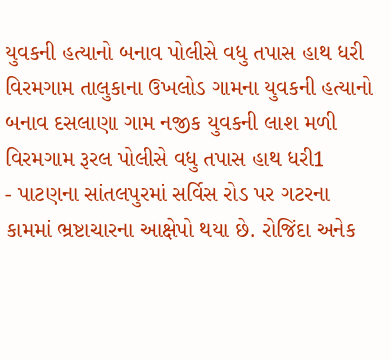યુવકની હત્યાનો બનાવ પોલીસે વધુ તપાસ હાથ ધરી વિરમગામ તાલુકાના ઉખલોડ ગામના યુવકની હત્યાનો બનાવ દસલાણા ગામ નજીક યુવકની લાશ મળી વિરમગામ રૂરલ પોલીસે વધુ તપાસ હાથ ધરી1
- પાટણના સાંતલપુરમાં સર્વિસ રોડ પર ગટરના કામમાં ભ્રષ્ટાચારના આક્ષેપો થયા છે. રોજિંદા અનેક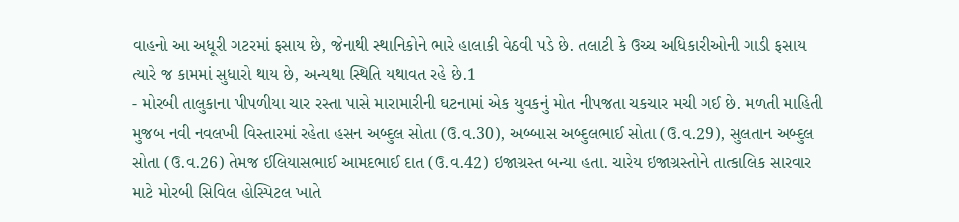વાહનો આ અધૂરી ગટરમાં ફસાય છે, જેનાથી સ્થાનિકોને ભારે હાલાકી વેઠવી પડે છે. તલાટી કે ઉચ્ચ અધિકારીઓની ગાડી ફસાય ત્યારે જ કામમાં સુધારો થાય છે, અન્યથા સ્થિતિ યથાવત રહે છે.1
- મોરબી તાલુકાના પીપળીયા ચાર રસ્તા પાસે મારામારીની ઘટનામાં એક યુવકનું મોત નીપજતા ચકચાર મચી ગઈ છે. મળતી માહિતી મુજબ નવી નવલખી વિસ્તારમાં રહેતા હસન અબ્દુલ સોતા (ઉ.વ.30), અબ્બાસ અબ્દુલભાઈ સોતા (ઉ.વ.29), સુલતાન અબ્દુલ સોતા (ઉ.વ.26) તેમજ ઈલિયાસભાઈ આમદભાઈ દાત (ઉ.વ.42) ઇજાગ્રસ્ત બન્યા હતા. ચારેય ઇજાગ્રસ્તોને તાત્કાલિક સારવાર માટે મોરબી સિવિલ હોસ્પિટલ ખાતે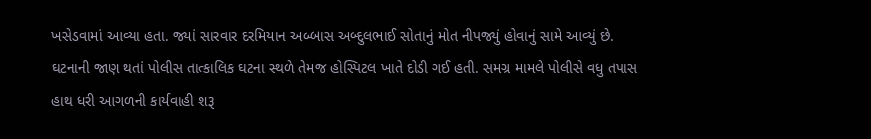ખસેડવામાં આવ્યા હતા. જ્યાં સારવાર દરમિયાન અબ્બાસ અબ્દુલભાઈ સોતાનું મોત નીપજ્યું હોવાનું સામે આવ્યું છે. ઘટનાની જાણ થતાં પોલીસ તાત્કાલિક ઘટના સ્થળે તેમજ હોસ્પિટલ ખાતે દોડી ગઈ હતી. સમગ્ર મામલે પોલીસે વધુ તપાસ હાથ ધરી આગળની કાર્યવાહી શરૂ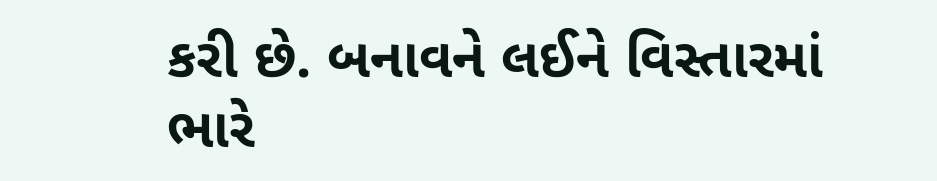કરી છે. બનાવને લઈને વિસ્તારમાં ભારે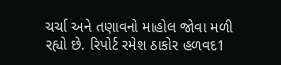ચર્ચા અને તણાવનો માહોલ જોવા મળી રહ્યો છે. રિપોર્ટ રમેશ ઠાકોર હળવદ1